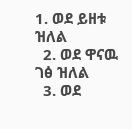1. ወደ ይዘቱ ዝለል
  2. ወደ ዋናዉ ገፅ ዝለል
  3. ወደ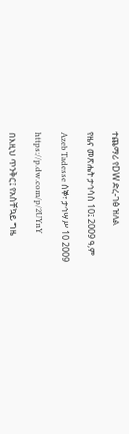ተጨማሪ የDW ድረ-ገፅ ዝለል

የዜና መጽሔት ታኅሳስ 10፤ 2009 ዓ,ም

Azeb Tadesse ሰኞ፣ ታኅሣሥ 10 2009

https://p.dw.com/p/2UYnY

በእዚህ ጥንቅር፤ የአስቸኳይ ግዜ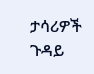ታሳሪዎች ጉዳይ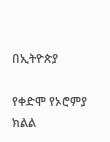በኢትዮጵያ

የቀድሞ የኦሮምያ ክልል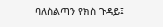ባለስልጣን የክስ ጉዳይ፤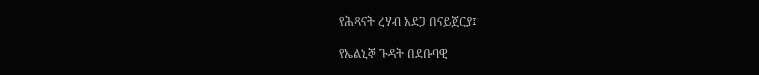የሕጻናት ረሃብ አደጋ በናይጀርያ፤

የኤልኒኞ ጉዳት በደቡባዊ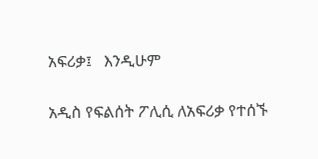አፍሪቃ፤   እንዲሁም

አዲስ የፍልሰት ፖሊሲ ለአፍሪቃ የተሰኙ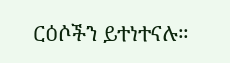ርዕሶችን ይተነተናሉ።